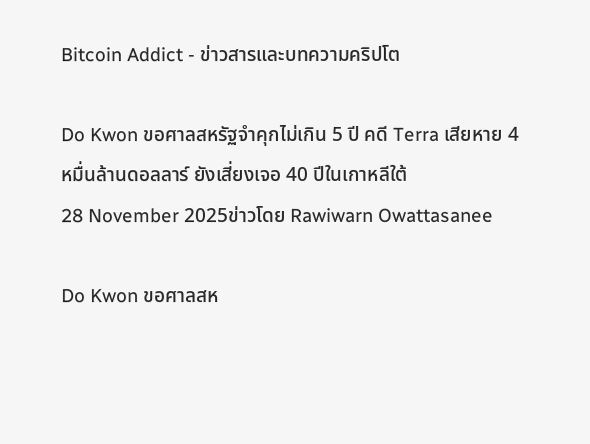Bitcoin Addict - ข่าวสารและบทความคริปโต

Do Kwon ขอศาลสหรัฐจำคุกไม่เกิน 5 ปี คดี Terra เสียหาย 4 หมื่นล้านดอลลาร์ ยังเสี่ยงเจอ 40 ปีในเกาหลีใต้
28 November 2025ข่าวโดย Rawiwarn Owattasanee

Do Kwon ขอศาลสห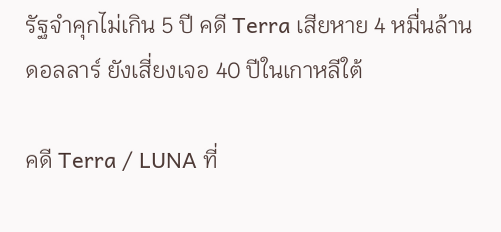รัฐจำคุกไม่เกิน 5 ปี คดี Terra เสียหาย 4 หมื่นล้านดอลลาร์ ยังเสี่ยงเจอ 40 ปีในเกาหลีใต้

คดี Terra / LUNA ที่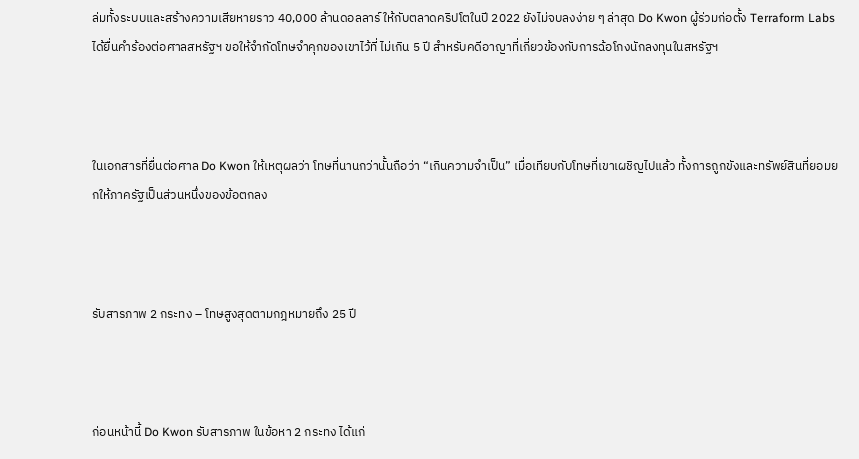ล่มทั้งระบบและสร้างความเสียหายราว 40,000 ล้านดอลลาร์ ให้กับตลาดคริปโตในปี 2022 ยังไม่จบลงง่าย ๆ ล่าสุด Do Kwon ผู้ร่วมก่อตั้ง Terraform Labs ได้ยื่นคำร้องต่อศาลสหรัฐฯ ขอให้จำกัดโทษจำคุกของเขาไว้ที่ ไม่เกิน 5 ปี สำหรับคดีอาญาที่เกี่ยวข้องกับการฉ้อโกงนักลงทุนในสหรัฐฯ



ในเอกสารที่ยื่นต่อศาล Do Kwon ให้เหตุผลว่า โทษที่นานกว่านั้นถือว่า “เกินความจำเป็น” เมื่อเทียบกับโทษที่เขาเผชิญไปแล้ว ทั้งการถูกขังและทรัพย์สินที่ยอมยกให้ภาครัฐเป็นส่วนหนึ่งของข้อตกลง



รับสารภาพ 2 กระทง – โทษสูงสุดตามกฎหมายถึง 25 ปี



ก่อนหน้านี้ Do Kwon รับสารภาพ ในข้อหา 2 กระทง ได้แก่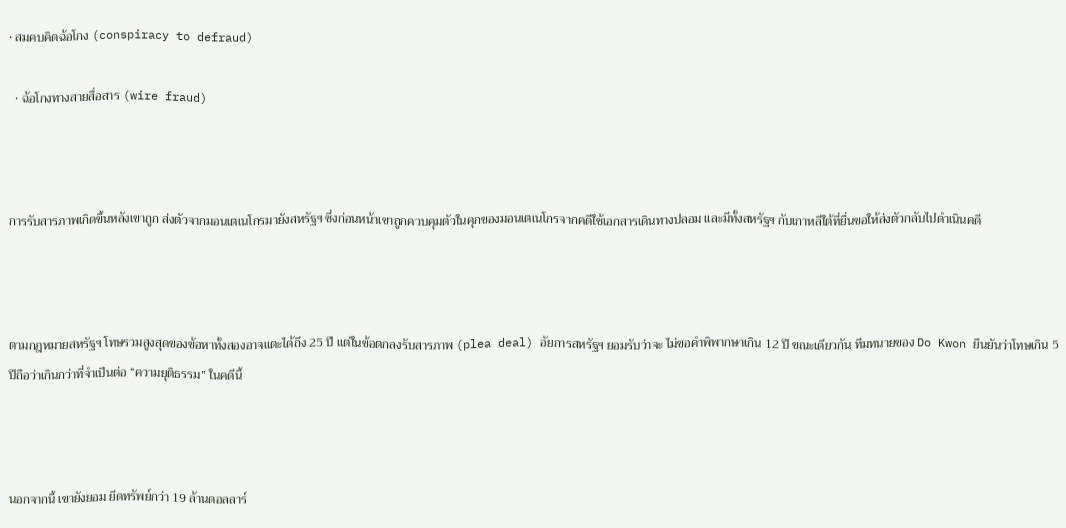• สมคบคิดฉ้อโกง (conspiracy to defraud)

  • ฉ้อโกงทางสายสื่อสาร (wire fraud)



การรับสารภาพเกิดขึ้นหลังเขาถูก ส่งตัวจากมอนเตเนโกรมายังสหรัฐฯ ซึ่งก่อนหน้าเขาถูกควบคุมตัวในคุกของมอนเตเนโกรจากคดีใช้เอกสารเดินทางปลอม และมีทั้งสหรัฐฯ กับเกาหลีใต้ที่ยื่นขอให้ส่งตัวกลับไปดำเนินคดี



ตามกฎหมายสหรัฐฯ โทษรวมสูงสุดของข้อหาทั้งสองอาจแตะได้ถึง 25 ปี แต่ในข้อตกลงรับสารภาพ (plea deal) อัยการสหรัฐฯ ยอมรับว่าจะ ไม่ขอคำพิพากษาเกิน 12 ปี ขณะเดียวกัน ทีมทนายของ Do Kwon ยืนยันว่าโทษเกิน 5 ปีถือว่าเกินกว่าที่จำเป็นต่อ “ความยุติธรรม” ในคดีนี้



นอกจากนี้ เขายังยอม ยึดทรัพย์กว่า 19 ล้านดอลลาร์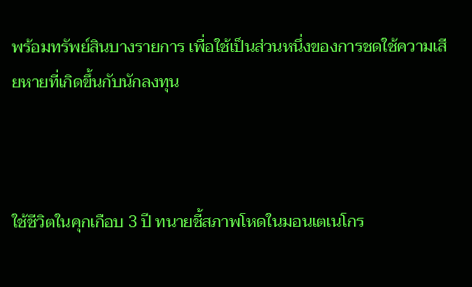พร้อมทรัพย์สินบางรายการ เพื่อใช้เป็นส่วนหนึ่งของการชดใช้ความเสียหายที่เกิดขึ้นกับนักลงทุน



ใช้ชีวิตในคุกเกือบ 3 ปี ทนายชี้สภาพโหดในมอนเตเนโกร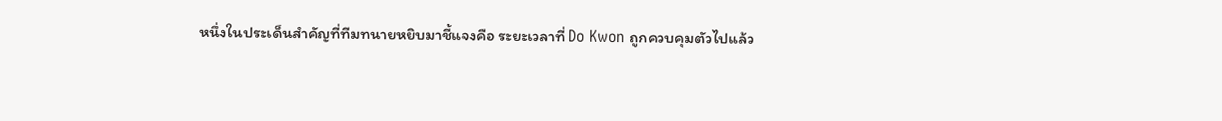หนึ่งในประเด็นสำคัญที่ทีมทนายหยิบมาชี้แจงคือ ระยะเวลาที่ Do Kwon ถูกควบคุมตัวไปแล้ว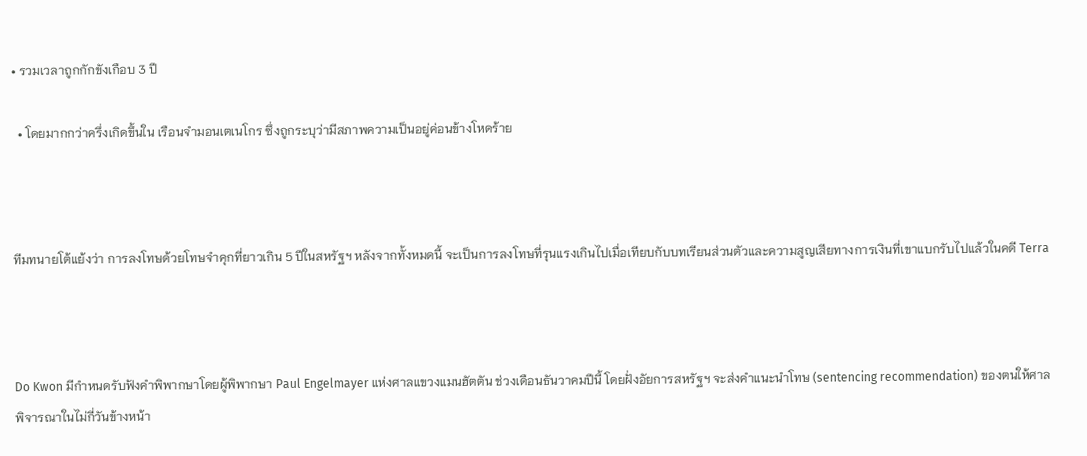• รวมเวลาถูกกักขังเกือบ 3 ปี

  • โดยมากกว่าครึ่งเกิดขึ้นใน เรือนจำมอนเตเนโกร ซึ่งถูกระบุว่ามีสภาพความเป็นอยู่ค่อนข้างโหดร้าย



ทีมทนายโต้แย้งว่า การลงโทษด้วยโทษจำคุกที่ยาวเกิน 5 ปีในสหรัฐฯ หลังจากทั้งหมดนี้ จะเป็นการลงโทษที่รุนแรงเกินไปเมื่อเทียบกับบทเรียนส่วนตัวและความสูญเสียทางการเงินที่เขาแบกรับไปแล้วในคดี Terra



Do Kwon มีกำหนดรับฟังคำพิพากษาโดยผู้พิพากษา Paul Engelmayer แห่งศาลแขวงแมนฮัตตัน ช่วงเดือนธันวาคมปีนี้ โดยฝั่งอัยการสหรัฐฯ จะส่งคำแนะนำโทษ (sentencing recommendation) ของตนให้ศาลพิจารณาในไม่กี่วันข้างหน้า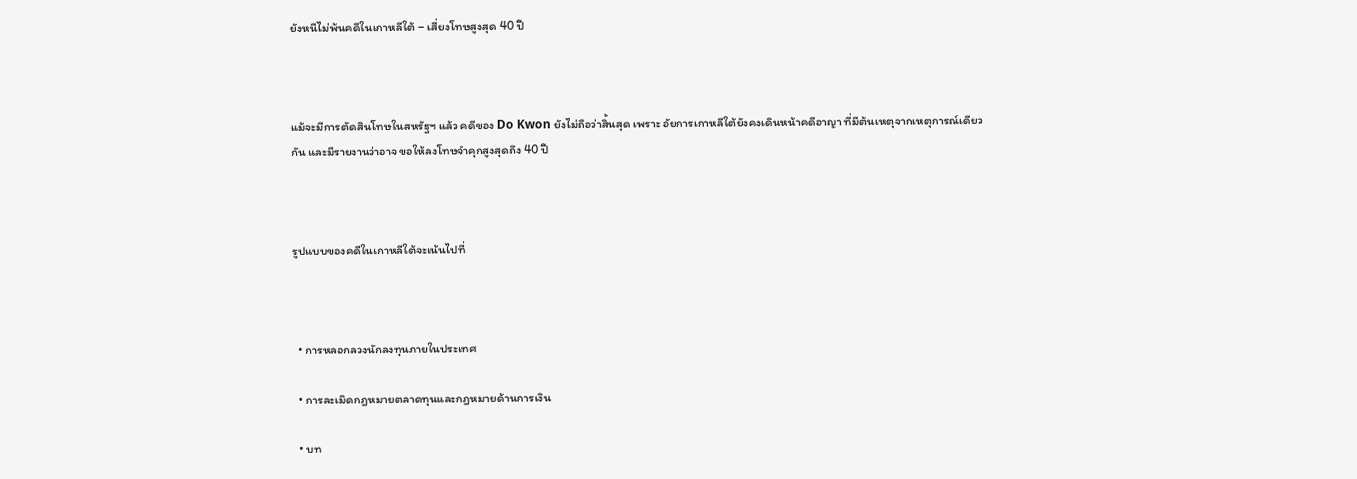ยังหนีไม่พ้นคดีในเกาหลีใต้ – เสี่ยงโทษสูงสุด 40 ปี



แม้จะมีการตัดสินโทษในสหรัฐฯ แล้ว คดีของ Do Kwon ยังไม่ถือว่าสิ้นสุด เพราะ อัยการเกาหลีใต้ยังคงเดินหน้าคดีอาญา ที่มีต้นเหตุจากเหตุการณ์เดียวกัน และมีรายงานว่าอาจ ขอให้ลงโทษจำคุกสูงสุดถึง 40 ปี



รูปแบบของคดีในเกาหลีใต้จะเน้นไปที่



  • การหลอกลวงนักลงทุนภายในประเทศ

  • การละเมิดกฎหมายตลาดทุนและกฎหมายด้านการเงิน

  • บท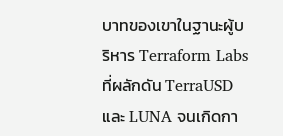บาทของเขาในฐานะผู้บริหาร Terraform Labs ที่ผลักดัน TerraUSD และ LUNA จนเกิดกา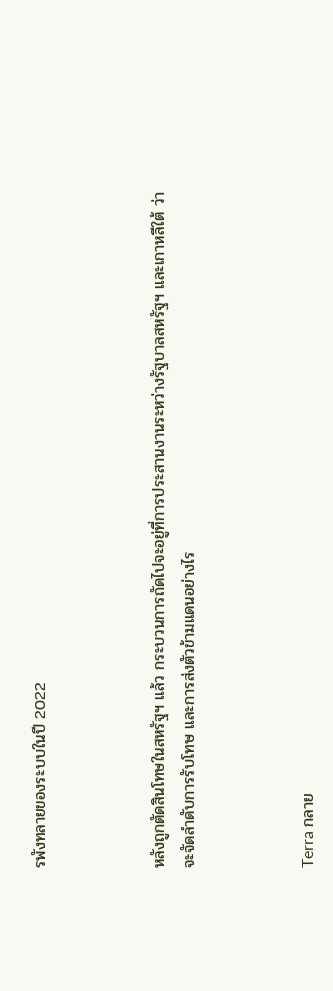รพังทลายของระบบในปี 2022



หลังถูกตัดสินโทษในสหรัฐฯ แล้ว กระบวนการถัดไปจะอยู่ที่การประสานงานระหว่างรัฐบาลสหรัฐฯ และเกาหลีใต้ ว่าจะจัดลำดับการรับโทษ และการส่งตัวข้ามแดนอย่างไร



Terra กลาย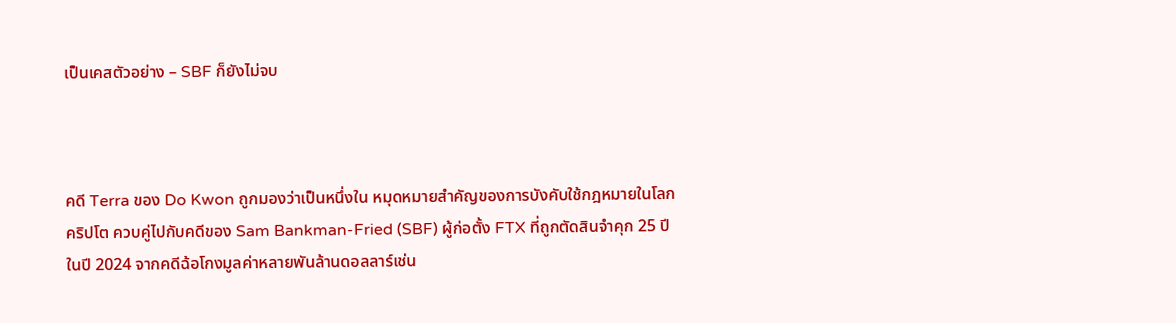เป็นเคสตัวอย่าง – SBF ก็ยังไม่จบ



คดี Terra ของ Do Kwon ถูกมองว่าเป็นหนึ่งใน หมุดหมายสำคัญของการบังคับใช้กฎหมายในโลกคริปโต ควบคู่ไปกับคดีของ Sam Bankman-Fried (SBF) ผู้ก่อตั้ง FTX ที่ถูกตัดสินจำคุก 25 ปี ในปี 2024 จากคดีฉ้อโกงมูลค่าหลายพันล้านดอลลาร์เช่น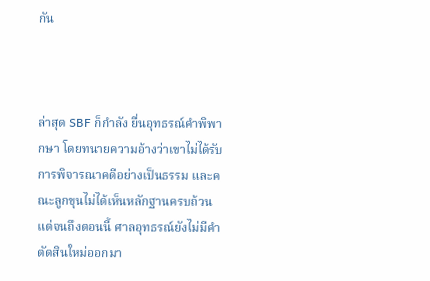กัน



ล่าสุด SBF ก็กำลัง ยื่นอุทธรณ์คำพิพากษา โดยทนายความอ้างว่าเขาไม่ได้รับการพิจารณาคดีอย่างเป็นธรรม และคณะลูกขุนไม่ได้เห็นหลักฐานครบถ้วน แต่จนถึงตอนนี้ ศาลอุทธรณ์ยังไม่มีคำตัดสินใหม่ออกมา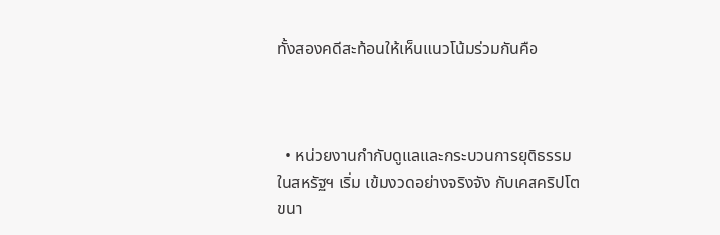ทั้งสองคดีสะท้อนให้เห็นแนวโน้มร่วมกันคือ



  • หน่วยงานกำกับดูแลและกระบวนการยุติธรรมในสหรัฐฯ เริ่ม เข้มงวดอย่างจริงจัง กับเคสคริปโตขนา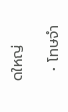ดใหญ่

  • โทษจำ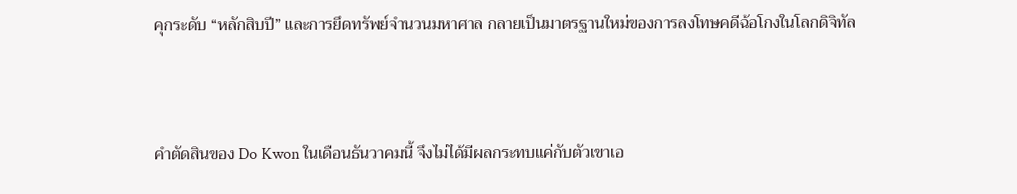คุกระดับ “หลักสิบปี” และการยึดทรัพย์จำนวนมหาศาล กลายเป็นมาตรฐานใหม่ของการลงโทษคดีฉ้อโกงในโลกดิจิทัล



คำตัดสินของ Do Kwon ในเดือนธันวาคมนี้ จึงไม่ได้มีผลกระทบแค่กับตัวเขาเอ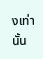งเท่านั้น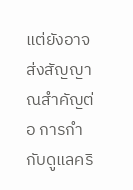แต่ยังอาจส่งสัญญาณสำคัญต่อ การกำกับดูแลคริ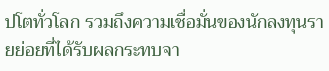ปโตทั่วโลก รวมถึงความเชื่อมั่นของนักลงทุนรายย่อยที่ได้รับผลกระทบจา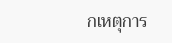กเหตุการ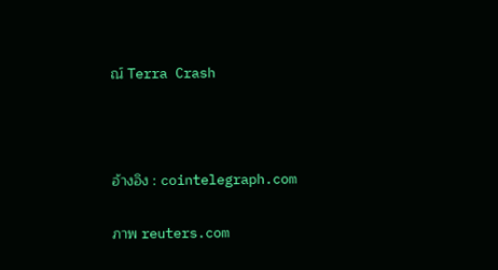ณ์ Terra Crash



อ้างอิง : cointelegraph.com

ภาพ reuters.com